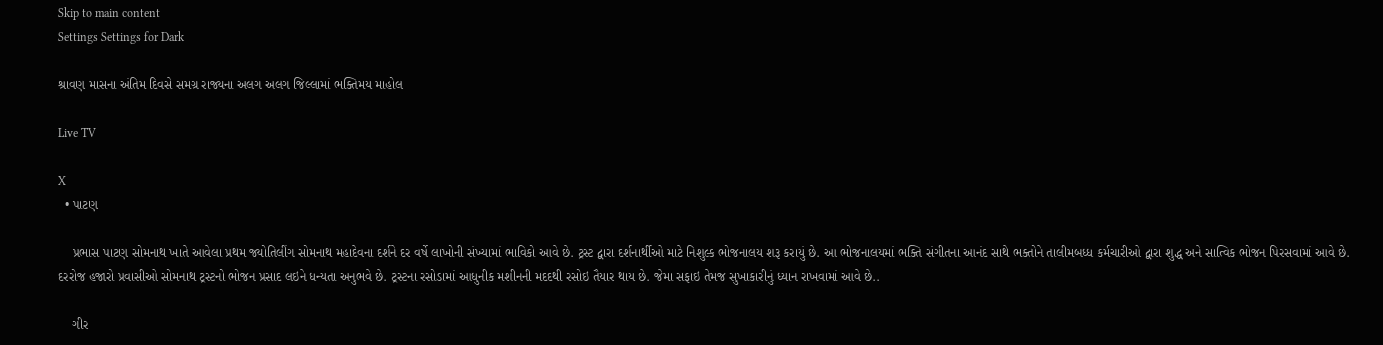Skip to main content
Settings Settings for Dark

શ્રાવણ માસના અંતિમ દિવસે સમગ્ર રાજ્યના અલગ અલગ જિલ્લામાં ભક્તિમય માહોલ

Live TV

X
  • પાટણ

    પ્રભાસ પાટણ સોમનાથ ખાતે આવેલા પ્રથમ જ્યોતિલીંગ સોમનાથ મહાદેવના દર્શને દર વર્ષે લાખોની સંખ્યામાં ભાવિકો આવે છે. ટ્રસ્ટ દ્વારા દર્શનાર્થીઓ માટે નિશુલ્ક ભોજનાલય શરૂ કરાયું છે. આ ભોજનાલયમાં ભક્તિ સંગીતના આનંદ સાથે ભક્તોને તાલીમબધ્ધ કર્મચારીઓ દ્વારા શુદ્ધ અને સાત્વિક ભોજન પિરસવામાં આવે છે. દરરોજ હજારો પ્રવાસીઓ સોમનાથ ટ્રસ્ટનો ભોજન પ્રસાદ લઇને ધન્યતા અનુભવે છે. ટ્રસ્ટના રસોડામાં આધુનીક મશીનની મદદથી રસોઇ તૈયાર થાય છે. જેમા સફાઇ તેમજ સુખાકારીનું ધ્યાન રાખવામાં આવે છે..

    ગીર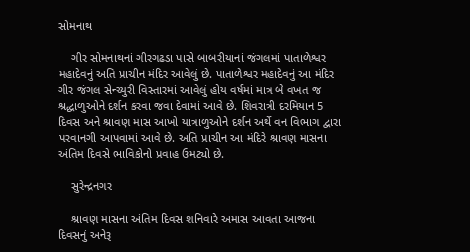સોમનાથ

    ગીર સોમનાથનાં ગીરગઢડા પાસે બાબરીયાનાં જંગલમાં પાતાળેશ્વર મહાદેવનું અતિ પ્રાચીન મંદિર આવેલું છે. પાતાળેશ્વર મહાદેવનું આ મંદિર ગીર જંગલ સેન્ચ્યુરી વિસ્તારમાં આવેલું હોય વર્ષમાં માત્ર બે વખત જ શ્રદ્ધાળુઓને દર્શન કરવા જવા દેવામાં આવે છે. શિવરાત્રી દરમિયાન 5 દિવસ અને શ્રાવણ માસ આખો યાત્રાળુઓને દર્શન અર્થે વન વિભાગ દ્વારા પરવાનગી આપવામાં આવે છે. અતિ પ્રાચીન આ મંદિરે શ્રાવણ માસના અંતિમ દિવસે ભાવિકોનો પ્રવાહ ઉમટ્યો છે.

    સુરેન્દ્રનગર

    શ્રાવણ માસના અંતિમ દિવસ શનિવારે અમાસ આવતા આજના દિવસનું અનેરૂ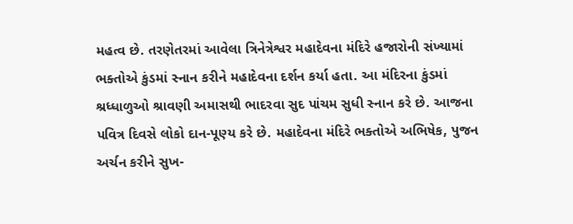મહત્વ છે. તરણેતરમાં આવેલા ત્રિનેત્રેશ્વર મહાદેવના મંદિરે હજારોની સંખ્યામાં ભક્તોએ કુંડમાં સ્નાન કરીને મહાદેવના દર્શન કર્યા હતા. આ મંદિરના કુંડમાં શ્રધ્ધાળુઓ શ્રાવણી અમાસથી ભાદરવા સુદ પાંચમ સુધી સ્નાન કરે છે. આજના પવિત્ર દિવસે લોકો દાન-પૂણ્ય કરે છે. મહાદેવના મંદિરે ભક્તોએ અભિષેક, પુજન અર્ચન કરીને સુખ-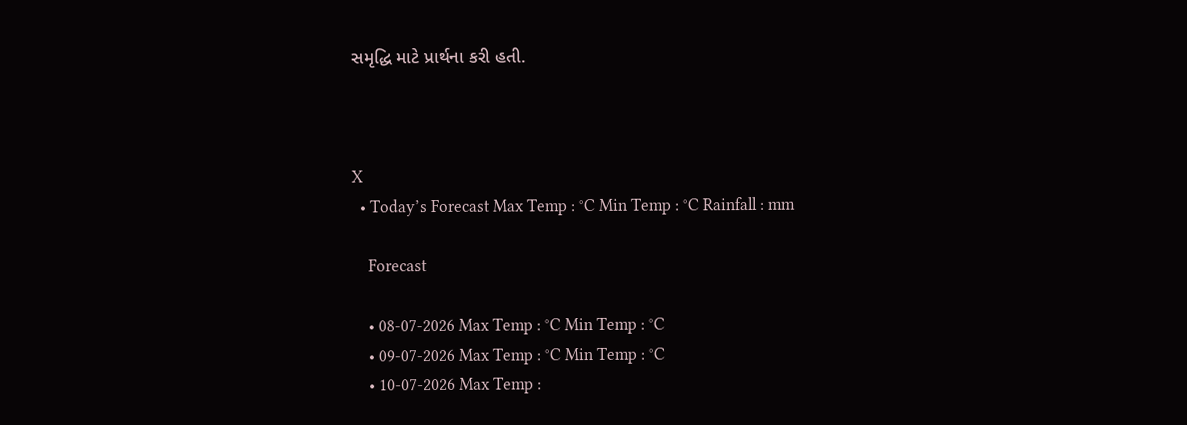સમૃદ્ધિ માટે પ્રાર્થના કરી હતી.



X
  • Today’s Forecast Max Temp : °C Min Temp : °C Rainfall : mm

    Forecast

    • 08-07-2026 Max Temp : °C Min Temp : °C
    • 09-07-2026 Max Temp : °C Min Temp : °C
    • 10-07-2026 Max Temp :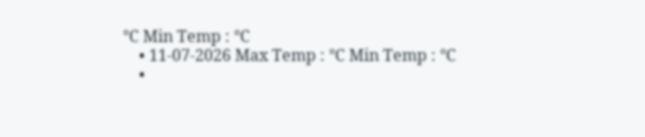°C Min Temp : °C
    • 11-07-2026 Max Temp : °C Min Temp : °C
    •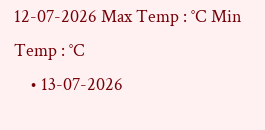12-07-2026 Max Temp : °C Min Temp : °C
    • 13-07-2026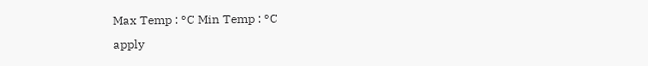Max Temp : °C Min Temp : °C
apply